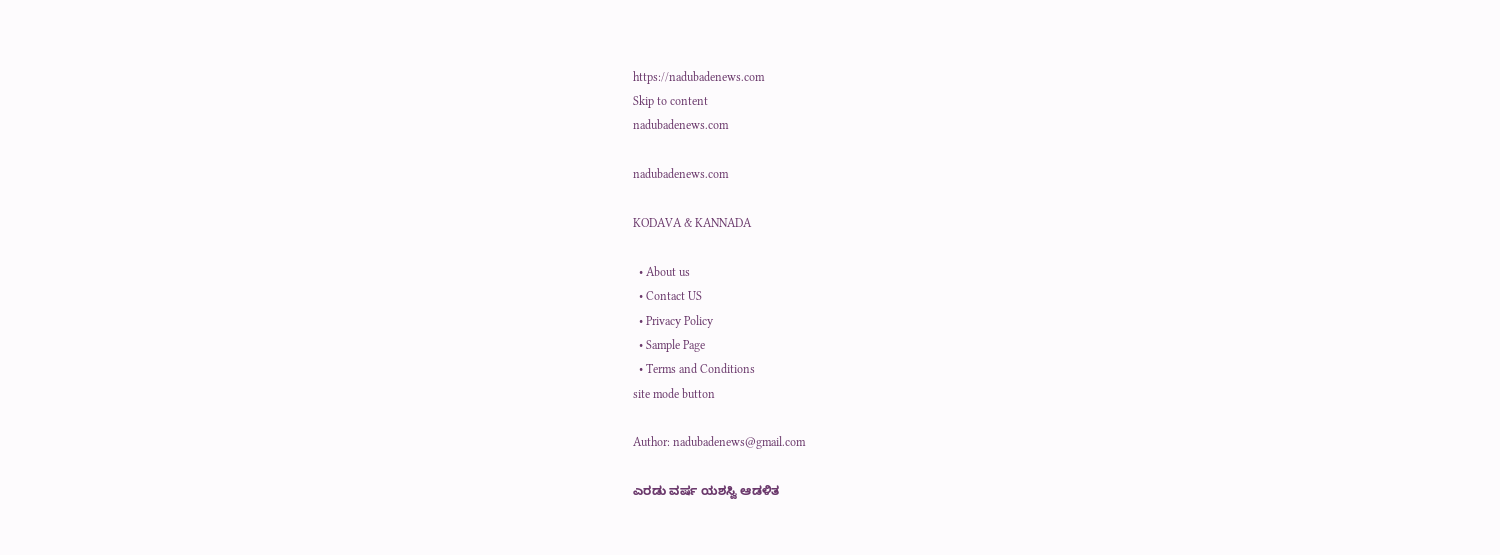https://nadubadenews.com
Skip to content
nadubadenews.com

nadubadenews.com

KODAVA & KANNADA

  • About us
  • Contact US
  • Privacy Policy
  • Sample Page
  • Terms and Conditions
site mode button

Author: nadubadenews@gmail.com

ಎರಡು ವರ್ಷ ಯಶಸ್ವಿ ಆಡಳಿತ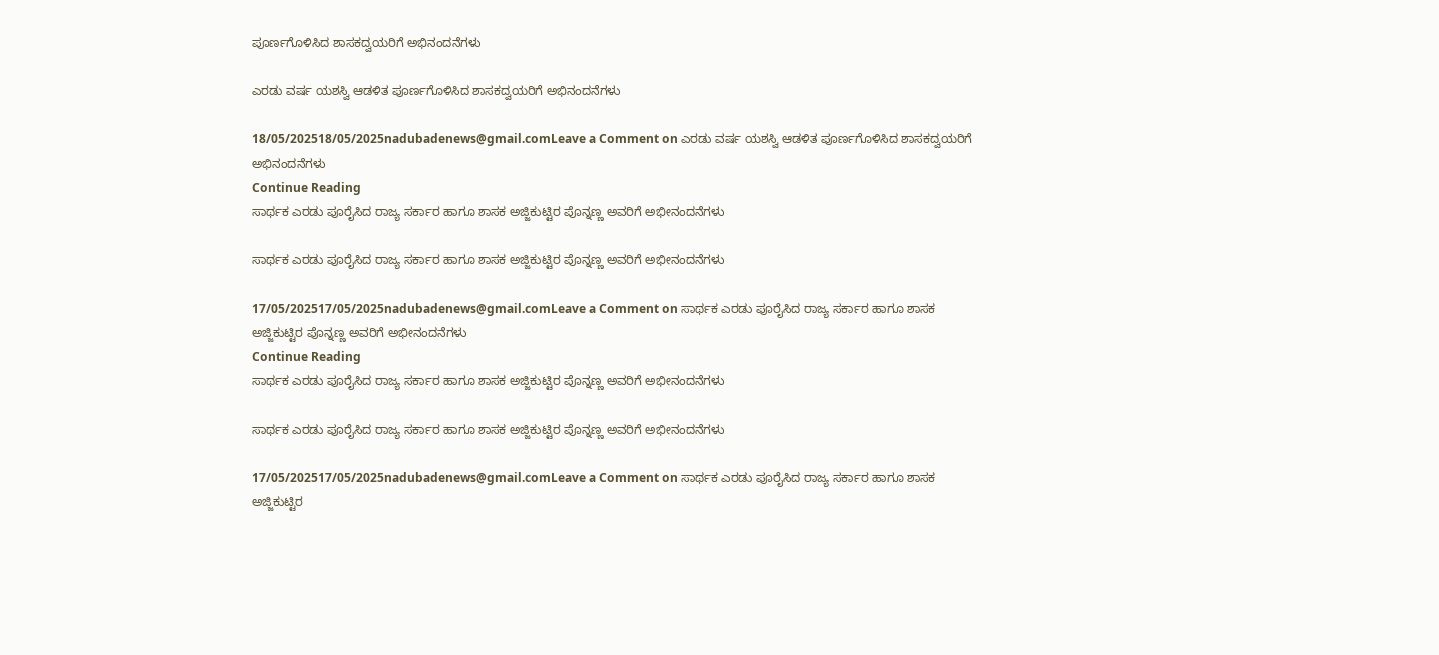ಪೂರ್ಣಗೊಳಿಸಿದ ಶಾಸಕದ್ವಯರಿಗೆ ಅಭಿನಂದನೆಗಳು

ಎರಡು ವರ್ಷ ಯಶಸ್ವಿ ಆಡಳಿತ ಪೂರ್ಣಗೊಳಿಸಿದ ಶಾಸಕದ್ವಯರಿಗೆ ಅಭಿನಂದನೆಗಳು

18/05/202518/05/2025nadubadenews@gmail.comLeave a Comment on ಎರಡು ವರ್ಷ ಯಶಸ್ವಿ ಆಡಳಿತ ಪೂರ್ಣಗೊಳಿಸಿದ ಶಾಸಕದ್ವಯರಿಗೆ ಅಭಿನಂದನೆಗಳು
Continue Reading
ಸಾರ್ಥಕ ಎರಡು ಪೂರೈಸಿದ ರಾಜ್ಯ ಸರ್ಕಾರ ಹಾಗೂ ಶಾಸಕ ಅಜ್ಜಿಕುಟ್ಟಿರ ಪೊನ್ನಣ್ಣ ಅವರಿಗೆ ಅಭೀನಂದನೆಗಳು

ಸಾರ್ಥಕ ಎರಡು ಪೂರೈಸಿದ ರಾಜ್ಯ ಸರ್ಕಾರ ಹಾಗೂ ಶಾಸಕ ಅಜ್ಜಿಕುಟ್ಟಿರ ಪೊನ್ನಣ್ಣ ಅವರಿಗೆ ಅಭೀನಂದನೆಗಳು

17/05/202517/05/2025nadubadenews@gmail.comLeave a Comment on ಸಾರ್ಥಕ ಎರಡು ಪೂರೈಸಿದ ರಾಜ್ಯ ಸರ್ಕಾರ ಹಾಗೂ ಶಾಸಕ ಅಜ್ಜಿಕುಟ್ಟಿರ ಪೊನ್ನಣ್ಣ ಅವರಿಗೆ ಅಭೀನಂದನೆಗಳು
Continue Reading
ಸಾರ್ಥಕ ಎರಡು ಪೂರೈಸಿದ ರಾಜ್ಯ ಸರ್ಕಾರ ಹಾಗೂ ಶಾಸಕ ಅಜ್ಜಿಕುಟ್ಟಿರ ಪೊನ್ನಣ್ಣ ಅವರಿಗೆ ಅಭೀನಂದನೆಗಳು

ಸಾರ್ಥಕ ಎರಡು ಪೂರೈಸಿದ ರಾಜ್ಯ ಸರ್ಕಾರ ಹಾಗೂ ಶಾಸಕ ಅಜ್ಜಿಕುಟ್ಟಿರ ಪೊನ್ನಣ್ಣ ಅವರಿಗೆ ಅಭೀನಂದನೆಗಳು

17/05/202517/05/2025nadubadenews@gmail.comLeave a Comment on ಸಾರ್ಥಕ ಎರಡು ಪೂರೈಸಿದ ರಾಜ್ಯ ಸರ್ಕಾರ ಹಾಗೂ ಶಾಸಕ ಅಜ್ಜಿಕುಟ್ಟಿರ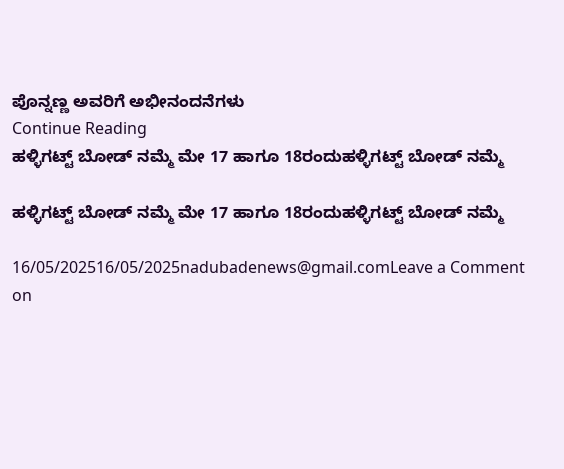ಪೊನ್ನಣ್ಣ ಅವರಿಗೆ ಅಭೀನಂದನೆಗಳು
Continue Reading
ಹಳ್ಳಿಗಟ್ಟ್ ಬೋಡ್ ನಮ್ಮೆ ಮೇ 17 ಹಾಗೂ 18ರಂದುಹಳ್ಳಿಗಟ್ಟ್ ಬೋಡ್ ನಮ್ಮೆ

ಹಳ್ಳಿಗಟ್ಟ್ ಬೋಡ್ ನಮ್ಮೆ ಮೇ 17 ಹಾಗೂ 18ರಂದುಹಳ್ಳಿಗಟ್ಟ್ ಬೋಡ್ ನಮ್ಮೆ

16/05/202516/05/2025nadubadenews@gmail.comLeave a Comment on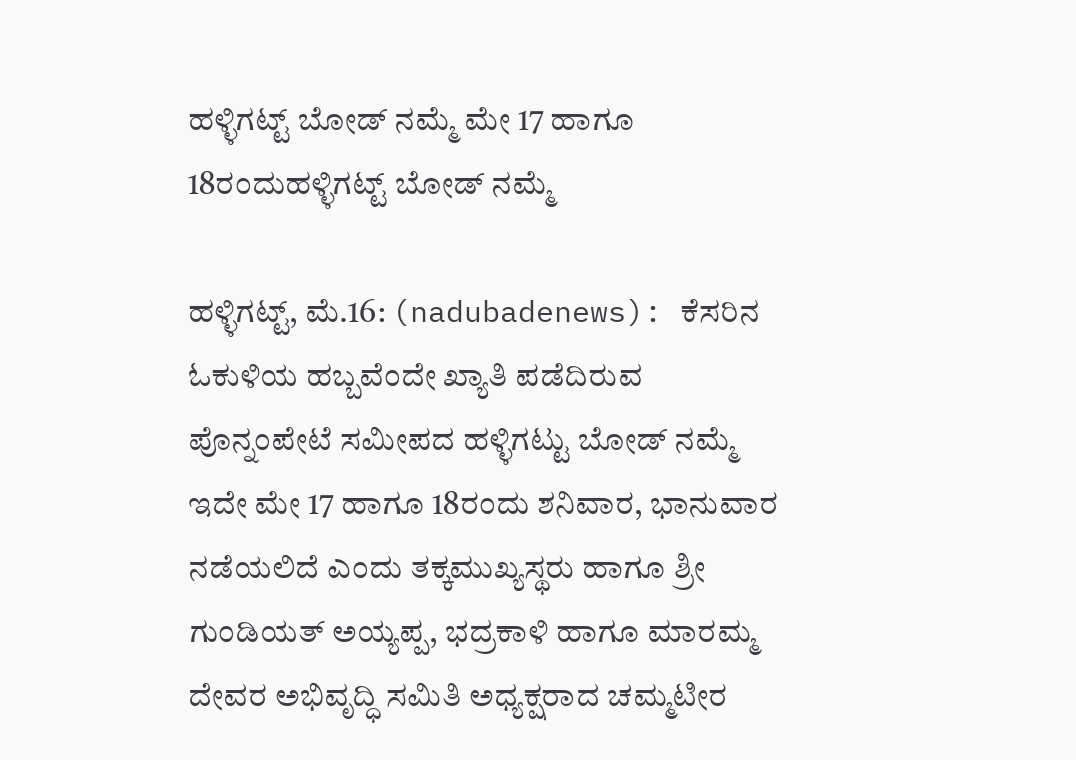ಹಳ್ಳಿಗಟ್ಟ್ ಬೋಡ್ ನಮ್ಮೆ ಮೇ 17 ಹಾಗೂ 18ರಂದುಹಳ್ಳಿಗಟ್ಟ್ ಬೋಡ್ ನಮ್ಮೆ

ಹಳ್ಳಿಗಟ್ಟ್‌, ಮೆ.16: (nadubadenews): ಕೆಸರಿನ ಓಕುಳಿಯ ಹಬ್ಬವೆಂದೇ ಖ್ಯಾತಿ ಪಡೆದಿರುವ ಪೊನ್ನಂಪೇಟೆ ಸಮೀಪದ ಹಳ್ಳಿಗಟ್ಟು ಬೋಡ್ ನಮ್ಮೆ ಇದೇ ಮೇ 17 ಹಾಗೂ 18ರಂದು ಶನಿವಾರ, ಭಾನುವಾರ ನಡೆಯಲಿದೆ ಎಂದು ತಕ್ಕಮುಖ್ಯಸ್ಥರು ಹಾಗೂ ಶ್ರೀ ಗುಂಡಿಯತ್ ಅಯ್ಯಪ್ಪ, ಭದ್ರಕಾಳಿ ಹಾಗೂ ಮಾರಮ್ಮ ದೇವರ ಅಭಿವೃದ್ಧಿ ಸಮಿತಿ ಅಧ್ಯಕ್ಷರಾದ ಚಮ್ಮಟೀರ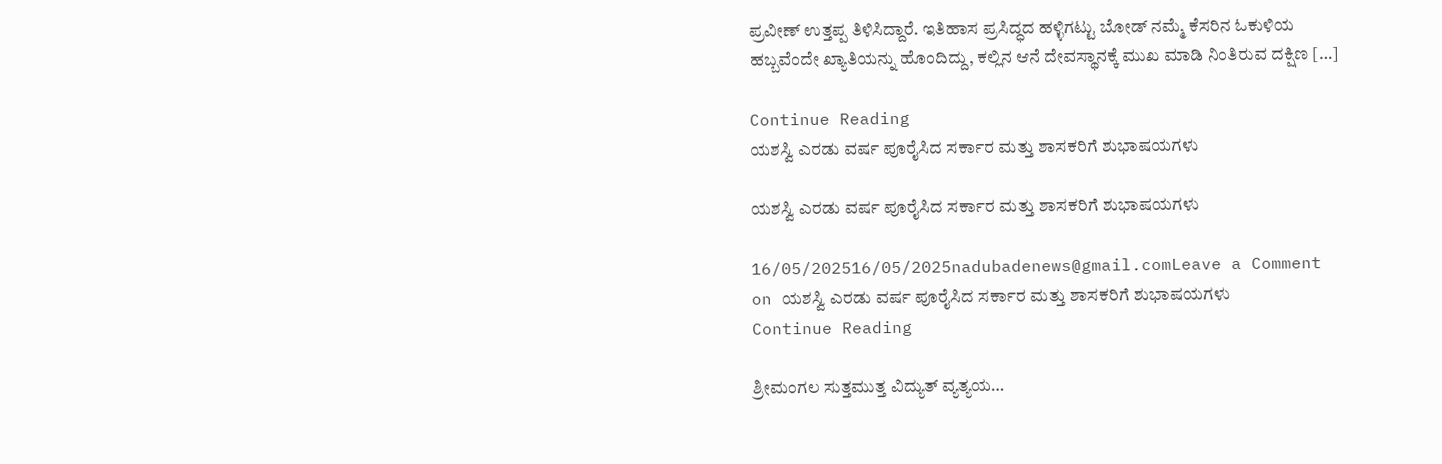ಪ್ರವೀಣ್ ಉತ್ತಪ್ಪ ತಿಳಿಸಿದ್ದಾರೆ. ಇತಿಹಾಸ ಪ್ರಸಿದ್ಧದ ಹಳ್ಳಿಗಟ್ಟು ಬೋಡ್ ನಮ್ಮೆ ಕೆಸರಿನ ಓಕುಳಿಯ ಹಬ್ಬವೆಂದೇ ಖ್ಯಾತಿಯನ್ನು ಹೊಂದಿದ್ದು, ಕಲ್ಲಿನ ಆನೆ ದೇವಸ್ಥಾನಕ್ಕೆ ಮುಖ ಮಾಡಿ ನಿಂತಿರುವ ದಕ್ಷಿಣ […]

Continue Reading
ಯಶಸ್ವಿ ಎರಡು ವರ್ಷ ಪೂರೈಸಿದ ಸರ್ಕಾರ ಮತ್ತು ಶಾಸಕರಿಗೆ ಶುಭಾಷಯಗಳು

ಯಶಸ್ವಿ ಎರಡು ವರ್ಷ ಪೂರೈಸಿದ ಸರ್ಕಾರ ಮತ್ತು ಶಾಸಕರಿಗೆ ಶುಭಾಷಯಗಳು

16/05/202516/05/2025nadubadenews@gmail.comLeave a Comment on ಯಶಸ್ವಿ ಎರಡು ವರ್ಷ ಪೂರೈಸಿದ ಸರ್ಕಾರ ಮತ್ತು ಶಾಸಕರಿಗೆ ಶುಭಾಷಯಗಳು
Continue Reading

ಶ್ರೀಮಂಗಲ ಸುತ್ತಮುತ್ತ ವಿದ್ಯುತ್ ವ್ಯತ್ಯಯ…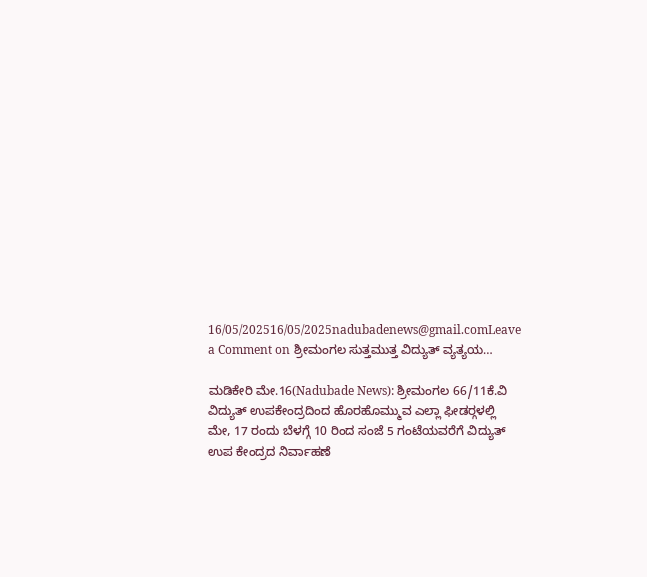16/05/202516/05/2025nadubadenews@gmail.comLeave a Comment on ಶ್ರೀಮಂಗಲ ಸುತ್ತಮುತ್ತ ವಿದ್ಯುತ್ ವ್ಯತ್ಯಯ…

ಮಡಿಕೇರಿ ಮೇ.16(Nadubade News): ಶ್ರೀಮಂಗಲ 66/11ಕೆ.ವಿ ವಿದ್ಯುತ್ ಉಪಕೇಂದ್ರದಿಂದ ಹೊರಹೊಮ್ಮುವ ಎಲ್ಲಾ ಫೀಡರ್‍ಗಳಲ್ಲಿ ಮೇ, 17 ರಂದು ಬೆಳಗ್ಗೆ 10 ರಿಂದ ಸಂಜೆ 5 ಗಂಟೆಯವರೆಗೆ ವಿದ್ಯುತ್ ಉಪ ಕೇಂದ್ರದ ನಿರ್ವಾಹಣೆ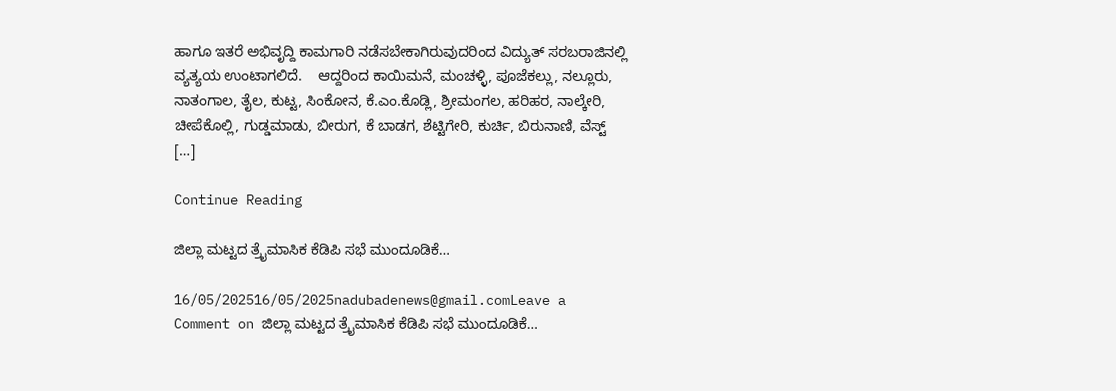ಹಾಗೂ ಇತರೆ ಅಭಿವೃದ್ದಿ ಕಾಮಗಾರಿ ನಡೆಸಬೇಕಾಗಿರುವುದರಿಂದ ವಿದ್ಯುತ್ ಸರಬರಾಜಿನಲ್ಲಿ ವ್ಯತ್ಯಯ ಉಂಟಾಗಲಿದೆ.    ಆದ್ದರಿಂದ ಕಾಯಿಮನೆ, ಮಂಚಳ್ಳಿ, ಪೂಜೆಕಲ್ಲು, ನಲ್ಲೂರು, ನಾತಂಗಾಲ, ತೈಲ, ಕುಟ್ಟ, ಸಿಂಕೋನ, ಕೆ.ಎಂ.ಕೊಡ್ಲಿ, ಶ್ರೀಮಂಗಲ, ಹರಿಹರ, ನಾಲ್ಕೇರಿ, ಚೀಪೆಕೊಲ್ಲಿ, ಗುಡ್ಡಮಾಡು, ಬೀರುಗ, ಕೆ ಬಾಡಗ, ಶೆಟ್ಟಿಗೇರಿ, ಕುರ್ಚಿ, ಬಿರುನಾಣಿ, ವೆಸ್ಟ್ […]

Continue Reading

ಜಿಲ್ಲಾ ಮಟ್ಟದ ತ್ರೈಮಾಸಿಕ ಕೆಡಿಪಿ ಸಭೆ ಮುಂದೂಡಿಕೆ…

16/05/202516/05/2025nadubadenews@gmail.comLeave a Comment on ಜಿಲ್ಲಾ ಮಟ್ಟದ ತ್ರೈಮಾಸಿಕ ಕೆಡಿಪಿ ಸಭೆ ಮುಂದೂಡಿಕೆ…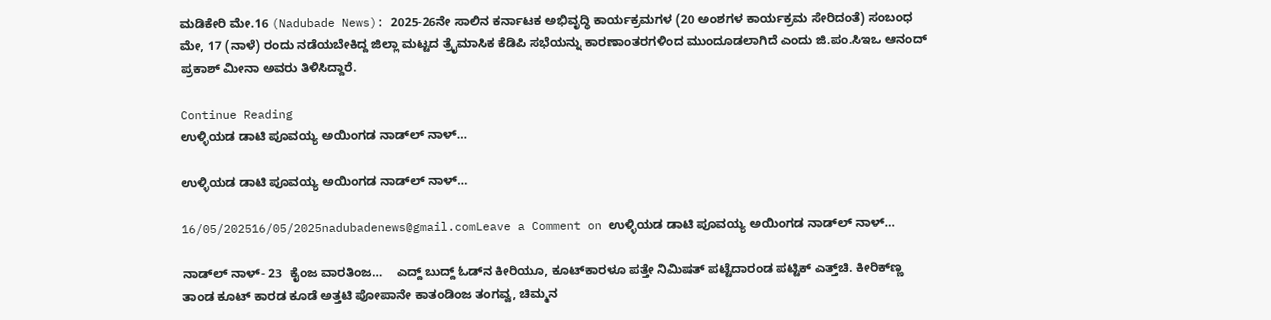ಮಡಿಕೇರಿ ಮೇ.16 (Nadubade News): 2025-26ನೇ ಸಾಲಿನ ಕರ್ನಾಟಕ ಅಭಿವೃದ್ಧಿ ಕಾರ್ಯಕ್ರಮಗಳ (20 ಅಂಶಗಳ ಕಾರ್ಯಕ್ರಮ ಸೇರಿದಂತೆ) ಸಂಬಂಧ ಮೇ, 17 (ನಾಳೆ) ರಂದು ನಡೆಯಬೇಕಿದ್ದ ಜಿಲ್ಲಾ ಮಟ್ಟದ ತ್ರೈಮಾಸಿಕ ಕೆಡಿಪಿ ಸಭೆಯನ್ನು ಕಾರಣಾಂತರಗಳಿಂದ ಮುಂದೂಡಲಾಗಿದೆ ಎಂದು ಜಿ.ಪಂ.ಸಿಇಒ ಆನಂದ್ ಪ್ರಕಾಶ್ ಮೀನಾ ಅವರು ತಿಳಿಸಿದ್ದಾರೆ.

Continue Reading
ಉಳ್ಳಿಯಡ ಡಾಟಿ ಪೂವಯ್ಯ ಅಯಿಂಗಡ ನಾಡ್‌ಲ್‌ ನಾಳ್…

ಉಳ್ಳಿಯಡ ಡಾಟಿ ಪೂವಯ್ಯ ಅಯಿಂಗಡ ನಾಡ್‌ಲ್‌ ನಾಳ್…

16/05/202516/05/2025nadubadenews@gmail.comLeave a Comment on ಉಳ್ಳಿಯಡ ಡಾಟಿ ಪೂವಯ್ಯ ಅಯಿಂಗಡ ನಾಡ್‌ಲ್‌ ನಾಳ್…

ನಾಡ್‌ಲ್ ನಾಳ್- 23  ಕೈಂಜ ವಾರತಿಂಜ…    ಎದ್ದ್ ಬುದ್ದ್ ಓಡ್‌ನ ಕೀರಿಯೂ, ಕೂಟ್‌ಕಾರಳೂ ಪತ್ತೇ ನಿಮಿಷತ್ ಪಟ್ಟೆದಾರಂಡ ಪಟ್ಟಿಕ್ ಎತ್ತ್‌ಚಿ. ಕೀರಿಕ್‌ಣ್ಣ ತಾಂಡ ಕೂಟ್ ಕಾರಡ ಕೂಡೆ ಅತ್ತಟಿ ಪೋಪಾನೇ ಕಾತಂಡಿಂಜ ತಂಗವ್ವ, ಚಿಮ್ಮನ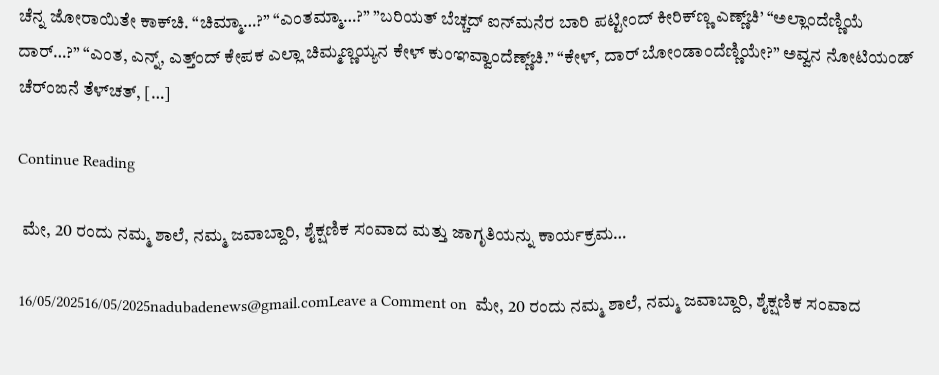ಚೆನ್ನ ಜೋರಾಯಿತೇ ಕಾಕ್‌ಚಿ. “ಚಿಮ್ಮಾ…?” “ಎಂತಮ್ಮಾ…?” ”ಬರಿಯತ್ ಬೆಚ್ಚದ್ ಐನ್‌ಮನೆರ ಬಾರಿ ಪಟ್ಟೀಂದ್ ಕೀರಿಕ್‌ಣ್ಣ ಎಣ್ಣ್‌ಚಿ’ “ಅಲ್ಲಾಂದೆಣ್ಣಿಯೆ ದಾರ್…?” “ಎಂತ, ಎನ್ನ್, ಎತ್ತ್ಂದ್ ಕೇಪಕ ಎಲ್ಲಾ ಚಿಮ್ಮಣ್ಣಯ್ಯನ ಕೇಳ್ ಕುಂಞವ್ವಾಂದೆಣ್ಣ್‌ಚಿ.” “ಕೇಳ್, ದಾರ್ ಬೋಂಡಾಂದೆಣ್ಣಿಯೇ?” ಅವ್ವನ ನೋಟಿಯಂಡ್ ಚೆರ್‌ಂಙನೆ ತೆಳ್‌ಚತ್, […]

Continue Reading

 ಮೇ, 20 ರಂದು ನಮ್ಮ ಶಾಲೆ, ನಮ್ಮ ಜವಾಬ್ದಾರಿ, ಶೈಕ್ಷಣಿಕ ಸಂವಾದ ಮತ್ತು ಜಾಗೃತಿಯನ್ನು ಕಾರ್ಯಕ್ರಮ…

16/05/202516/05/2025nadubadenews@gmail.comLeave a Comment on  ಮೇ, 20 ರಂದು ನಮ್ಮ ಶಾಲೆ, ನಮ್ಮ ಜವಾಬ್ದಾರಿ, ಶೈಕ್ಷಣಿಕ ಸಂವಾದ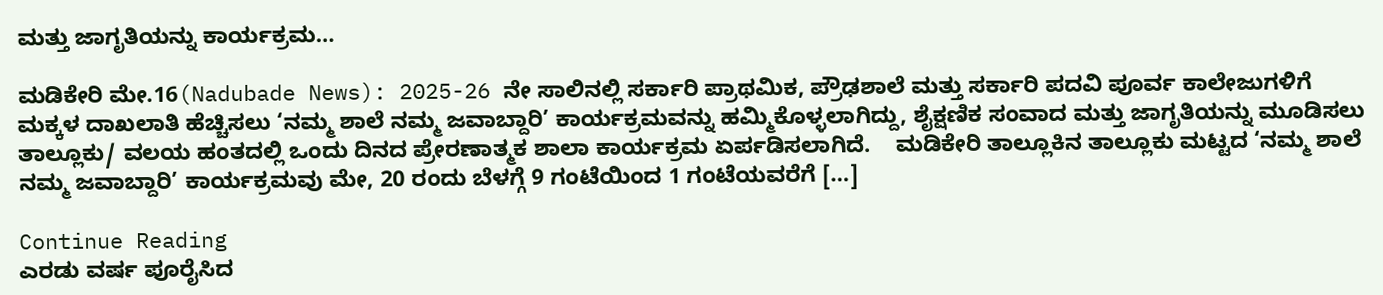ಮತ್ತು ಜಾಗೃತಿಯನ್ನು ಕಾರ್ಯಕ್ರಮ…

ಮಡಿಕೇರಿ ಮೇ.16(Nadubade News): 2025-26 ನೇ ಸಾಲಿನಲ್ಲಿ ಸರ್ಕಾರಿ ಪ್ರಾಥಮಿಕ, ಪ್ರೌಢಶಾಲೆ ಮತ್ತು ಸರ್ಕಾರಿ ಪದವಿ ಪೂರ್ವ ಕಾಲೇಜುಗಳಿಗೆ ಮಕ್ಕಳ ದಾಖಲಾತಿ ಹೆಚ್ಚಿಸಲು ‘ನಮ್ಮ ಶಾಲೆ ನಮ್ಮ ಜವಾಬ್ದಾರಿ’ ಕಾರ್ಯಕ್ರಮವನ್ನು ಹಮ್ಮಿಕೊಳ್ಳಲಾಗಿದ್ದು, ಶೈಕ್ಷಣಿಕ ಸಂವಾದ ಮತ್ತು ಜಾಗೃತಿಯನ್ನು ಮೂಡಿಸಲು ತಾಲ್ಲೂಕು/ ವಲಯ ಹಂತದಲ್ಲಿ ಒಂದು ದಿನದ ಪ್ರೇರಣಾತ್ಮಕ ಶಾಲಾ ಕಾರ್ಯಕ್ರಮ ಏರ್ಪಡಿಸಲಾಗಿದೆ.    ಮಡಿಕೇರಿ ತಾಲ್ಲೂಕಿನ ತಾಲ್ಲೂಕು ಮಟ್ಟದ ‘ನಮ್ಮ ಶಾಲೆ ನಮ್ಮ ಜವಾಬ್ದಾರಿ’ ಕಾರ್ಯಕ್ರಮವು ಮೇ, 20 ರಂದು ಬೆಳಗ್ಗೆ 9 ಗಂಟೆಯಿಂದ 1 ಗಂಟೆಯವರೆಗೆ […]

Continue Reading
ಎರಡು ವರ್ಷ ಪೂರೈಸಿದ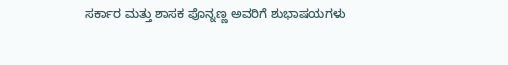ಸರ್ಕಾರ ಮತ್ತು ಶಾಸಕ ಪೊನ್ನಣ್ಣ ಅವರಿಗೆ ಶುಭಾಷಯಗಳು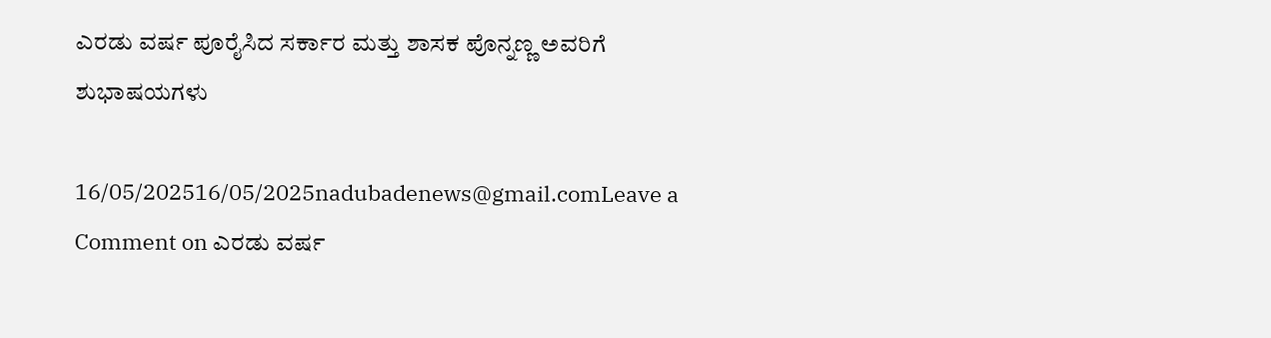ಎರಡು ವರ್ಷ ಪೂರೈಸಿದ ಸರ್ಕಾರ ಮತ್ತು ಶಾಸಕ ಪೊನ್ನಣ್ಣ ಅವರಿಗೆ ಶುಭಾಷಯಗಳು

16/05/202516/05/2025nadubadenews@gmail.comLeave a Comment on ಎರಡು ವರ್ಷ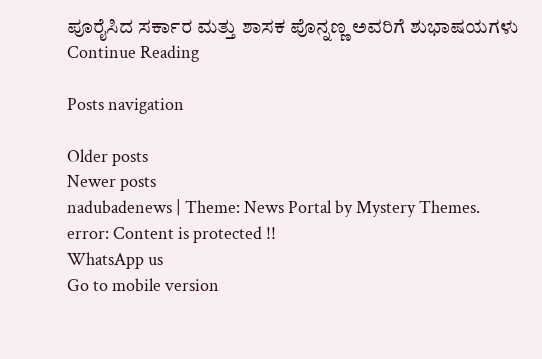ಪೂರೈಸಿದ ಸರ್ಕಾರ ಮತ್ತು ಶಾಸಕ ಪೊನ್ನಣ್ಣ ಅವರಿಗೆ ಶುಭಾಷಯಗಳು
Continue Reading

Posts navigation

Older posts
Newer posts
nadubadenews | Theme: News Portal by Mystery Themes.
error: Content is protected !!
WhatsApp us
Go to mobile version